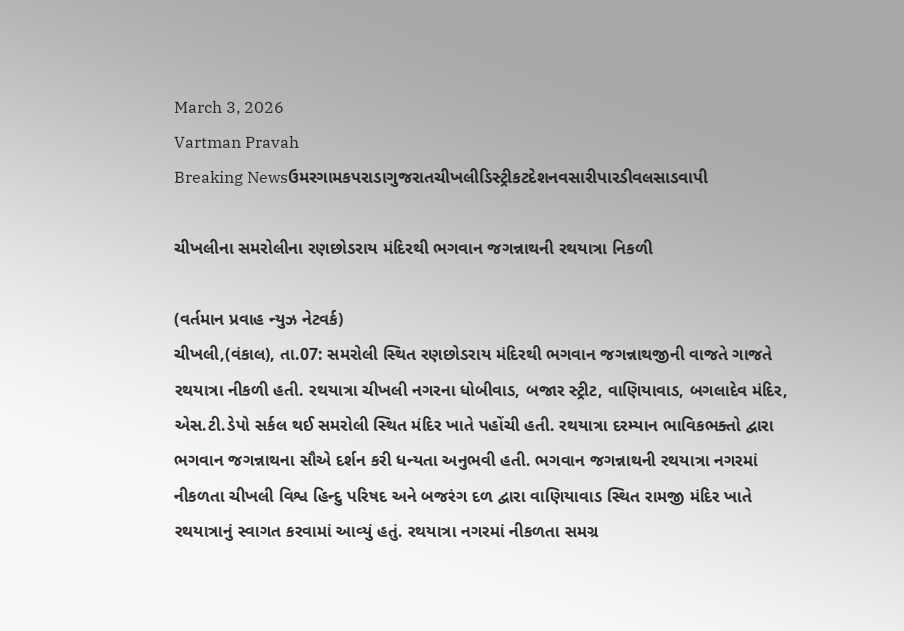March 3, 2026
Vartman Pravah
Breaking Newsઉમરગામકપરાડાગુજરાતચીખલીડિસ્ટ્રીકટદેશનવસારીપારડીવલસાડવાપી

ચીખલીના સમરોલીના રણછોડરાય મંદિરથી ભગવાન જગન્નાથની રથયાત્રા નિકળી

(વર્તમાન પ્રવાહ ન્‍યુઝ નેટવર્ક)
ચીખલી,(વંકાલ), તા.07: સમરોલી સ્‍થિત રણછોડરાય મંદિરથી ભગવાન જગન્નાથજીની વાજતે ગાજતે રથયાત્રા નીકળી હતી. રથયાત્રા ચીખલી નગરના ધોબીવાડ, બજાર સ્‍ટ્રીટ, વાણિયાવાડ, બગલાદેવ મંદિર, એસ.ટી.ડેપો સર્કલ થઈ સમરોલી સ્‍થિત મંદિર ખાતે પહોંચી હતી. રથયાત્રા દરમ્‍યાન ભાવિકભક્‍તો દ્વારા ભગવાન જગન્નાથના સૌએ દર્શન કરી ધન્‍યતા અનુભવી હતી. ભગવાન જગન્નાથની રથયાત્રા નગરમાં નીકળતા ચીખલી વિશ્વ હિન્‍દુ પરિષદ અને બજરંગ દળ દ્વારા વાણિયાવાડ સ્‍થિત રામજી મંદિર ખાતે રથયાત્રાનું સ્‍વાગત કરવામાં આવ્‍યું હતું. રથયાત્રા નગરમાં નીકળતા સમગ્ર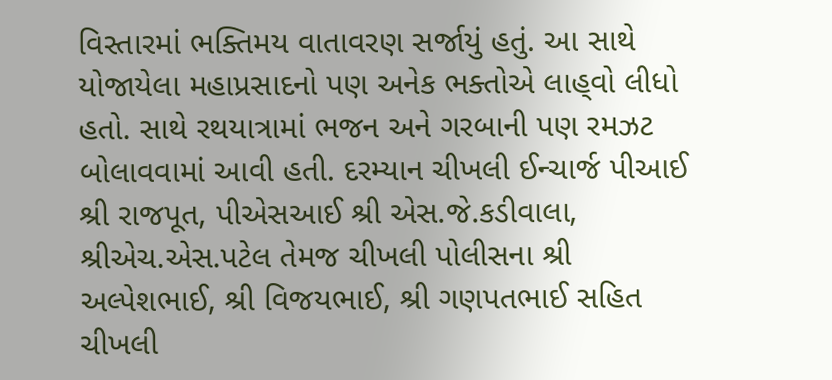વિસ્‍તારમાં ભક્‍તિમય વાતાવરણ સર્જાયું હતું. આ સાથે યોજાયેલા મહાપ્રસાદનો પણ અનેક ભક્‍તોએ લાહ્‌વો લીધો હતો. સાથે રથયાત્રામાં ભજન અને ગરબાની પણ રમઝટ બોલાવવામાં આવી હતી. દરમ્‍યાન ચીખલી ઈન્‍ચાર્જ પીઆઈ શ્રી રાજપૂત, પીએસઆઈ શ્રી એસ.જે.કડીવાલા, શ્રીએચ.એસ.પટેલ તેમજ ચીખલી પોલીસના શ્રી અલ્‍પેશભાઈ, શ્રી વિજયભાઈ, શ્રી ગણપતભાઈ સહિત ચીખલી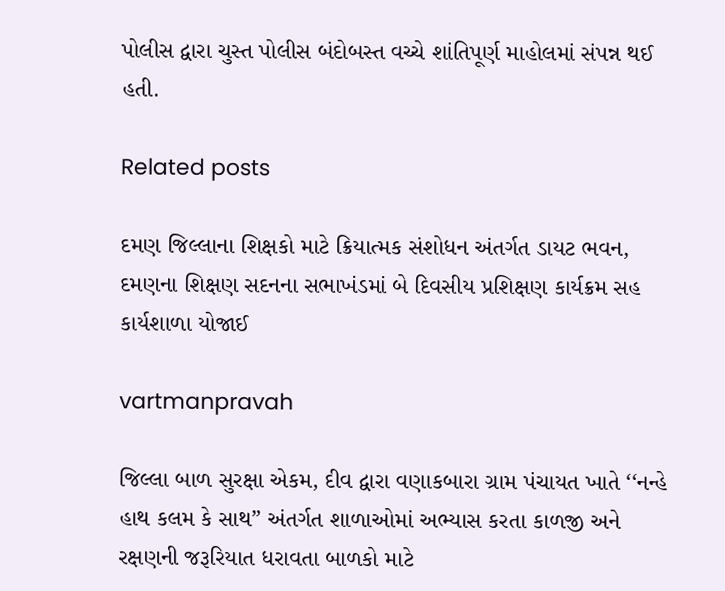પોલીસ દ્વારા ચુસ્‍ત પોલીસ બંદોબસ્‍ત વચ્‍ચે શાંતિપૂર્ણ માહોલમાં સંપન્ન થઈ હતી.

Related posts

દમણ જિલ્લાના શિક્ષકો માટે ક્રિયાત્‍મક સંશોધન અંતર્ગત ડાયટ ભવન, દમણના શિક્ષણ સદનના સભાખંડમાં બે દિવસીય પ્રશિક્ષણ કાર્યક્રમ સહ કાર્યશાળા યોજાઈ

vartmanpravah

જિલ્લા બાળ સુરક્ષા એકમ, દીવ દ્વારા વણાકબારા ગ્રામ પંચાયત ખાતે ‘‘નન્‍હે હાથ કલમ કે સાથ” અંતર્ગત શાળાઓમાં અભ્‍યાસ કરતા કાળજી અને રક્ષણની જરૂરિયાત ધરાવતા બાળકો માટે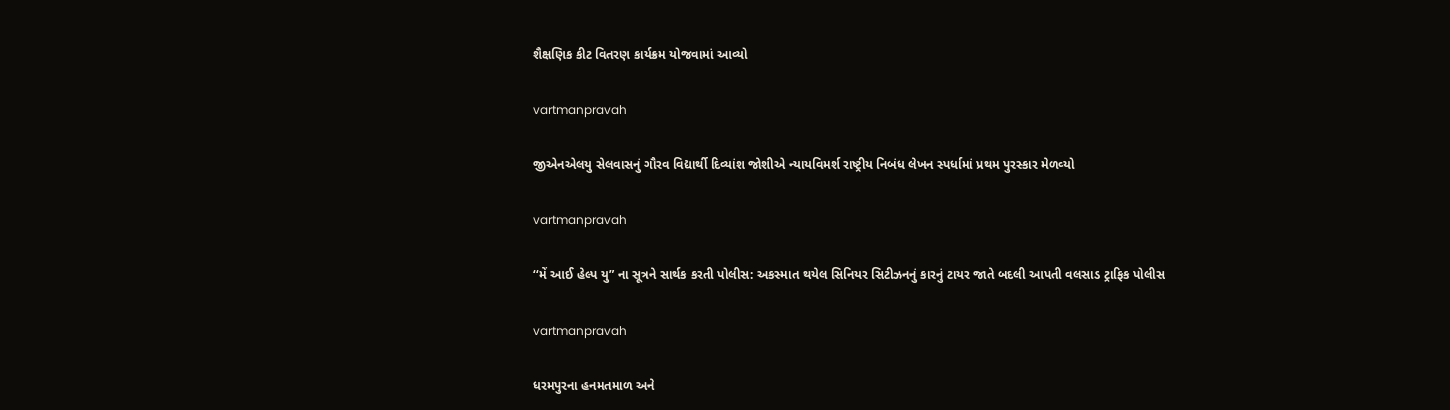શૈક્ષણિક કીટ વિતરણ કાર્યક્રમ યોજવામાં આવ્‍યો

vartmanpravah

જીએનએલયુ સેલવાસનું ગૌરવ વિદ્યાર્થી દિવ્‍યાંશ જોશીએ ન્‍યાયવિમર્શ રાષ્ટ્રીય નિબંધ લેખન સ્‍પર્ધામાં પ્રથમ પુરસ્‍કાર મેળવ્‍યો

vartmanpravah

‘‘મેં આઈ હેલ્‍પ યુ” ના સૂત્રને સાર્થક કરતી પોલીસ: અકસ્‍માત થયેલ સિનિયર સિટીઝનનું કારનું ટાયર જાતે બદલી આપતી વલસાડ ટ્રાફિક પોલીસ

vartmanpravah

ધરમપુરના હનમતમાળ અને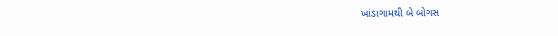ખાંડાગામથી બે બોગસ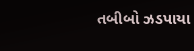તબીબો ઝડપાયા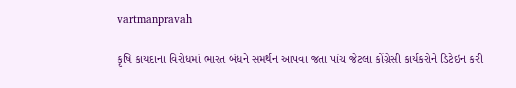vartmanpravah

કૃષિ કાયદાના વિરોધમાં ભારત બંધને સમર્થન આપવા જતા પાંચ જેટલા કોંગ્રેસી કાર્યકરોને ડિટેઇન કરી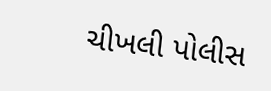ચીખલી પોલીસ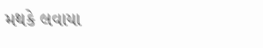મથકે લવાયા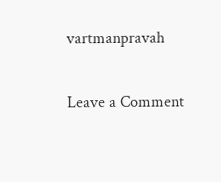vartmanpravah

Leave a Comment